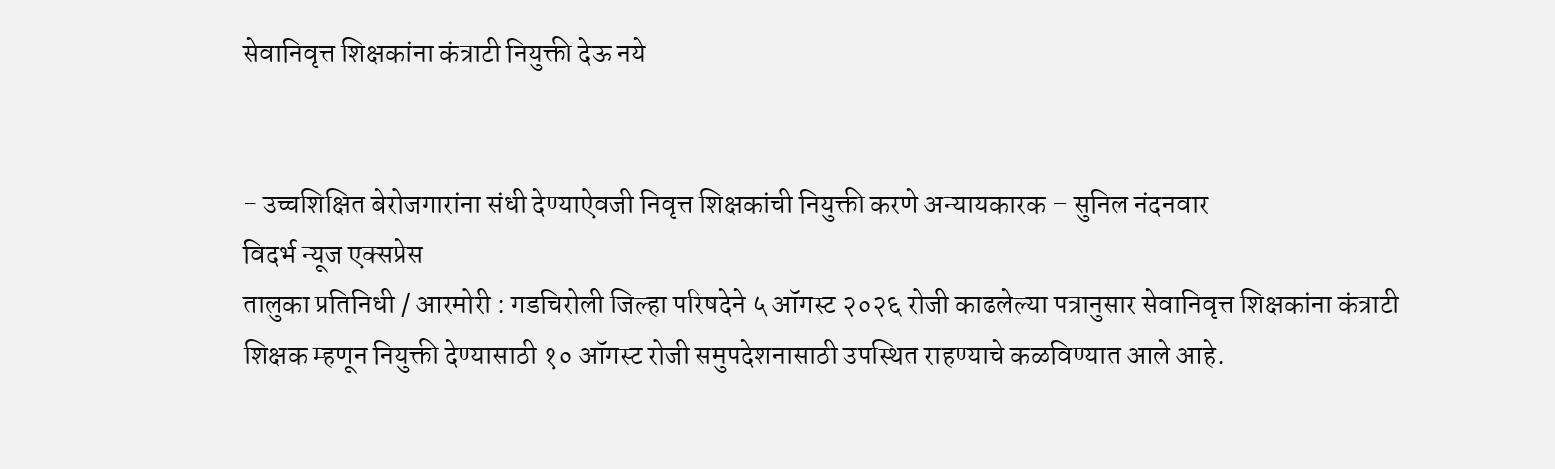सेवानिवृत्त शिक्षकांना कंत्राटी नियुक्ती देऊ नये


- उच्चशिक्षित बेरोजगारांना संधी देण्याऐवजी निवृत्त शिक्षकांची नियुक्ती करणे अन्यायकारक – सुनिल नंदनवार
विदर्भ न्यूज एक्सप्रेस
तालुका प्रतिनिधी / आरमोरी : गडचिरोली जिल्हा परिषदेने ५ ऑगस्ट २०२६ रोजी काढलेल्या पत्रानुसार सेवानिवृत्त शिक्षकांना कंत्राटी शिक्षक म्हणून नियुक्ती देण्यासाठी १० ऑगस्ट रोजी समुपदेशनासाठी उपस्थित राहण्याचे कळविण्यात आले आहे.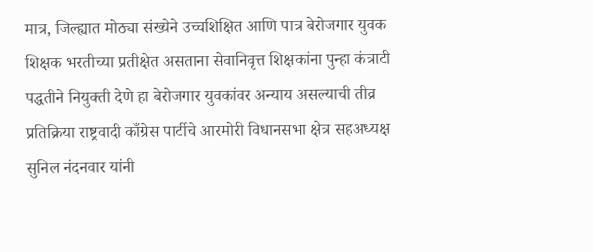मात्र, जिल्ह्यात मोठ्या संख्येने उच्चशिक्षित आणि पात्र बेरोजगार युवक शिक्षक भरतीच्या प्रतीक्षेत असताना सेवानिवृत्त शिक्षकांना पुन्हा कंत्राटी पद्धतीने नियुक्ती देणे हा बेरोजगार युवकांवर अन्याय असल्याची तीव्र प्रतिक्रिया राष्ट्रवादी काँग्रेस पार्टीचे आरमोरी विधानसभा क्षेत्र सहअध्यक्ष सुनिल नंदनवार यांनी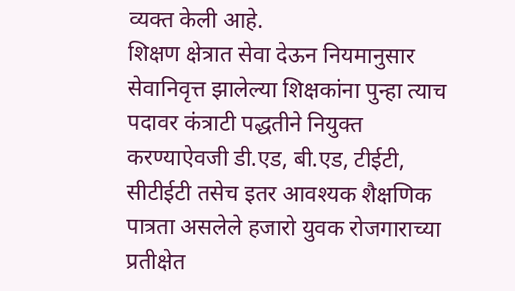व्यक्त केली आहे.
शिक्षण क्षेत्रात सेवा देऊन नियमानुसार सेवानिवृत्त झालेल्या शिक्षकांना पुन्हा त्याच पदावर कंत्राटी पद्धतीने नियुक्त करण्याऐवजी डी.एड, बी.एड, टीईटी, सीटीईटी तसेच इतर आवश्यक शैक्षणिक पात्रता असलेले हजारो युवक रोजगाराच्या प्रतीक्षेत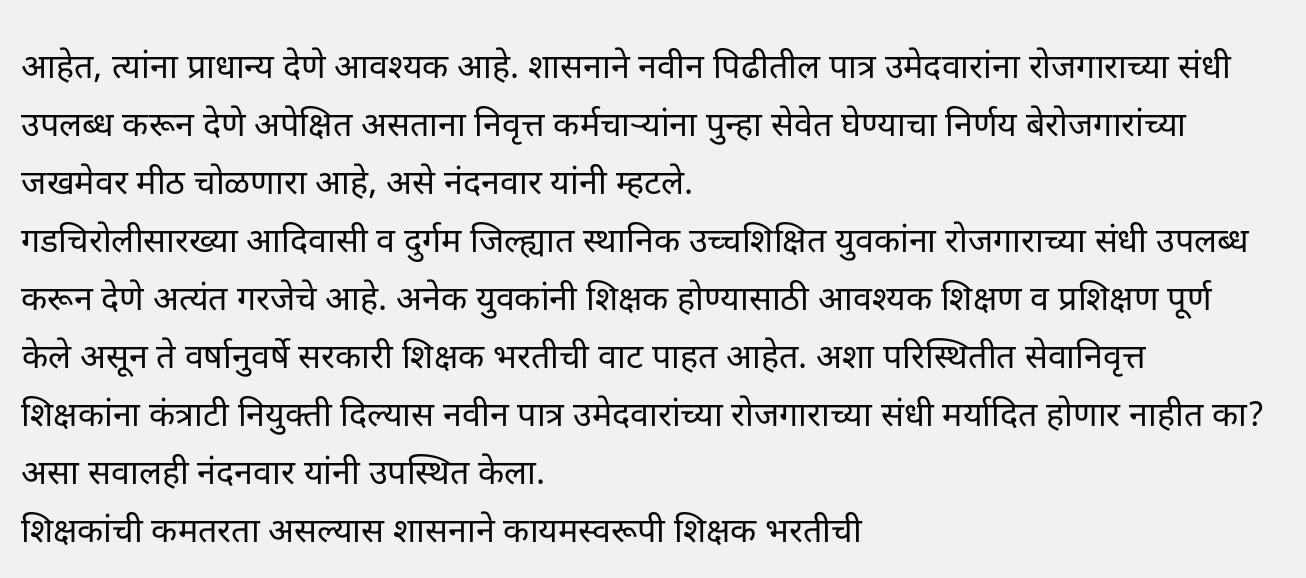आहेत, त्यांना प्राधान्य देणे आवश्यक आहे. शासनाने नवीन पिढीतील पात्र उमेदवारांना रोजगाराच्या संधी उपलब्ध करून देणे अपेक्षित असताना निवृत्त कर्मचाऱ्यांना पुन्हा सेवेत घेण्याचा निर्णय बेरोजगारांच्या जखमेवर मीठ चोळणारा आहे, असे नंदनवार यांनी म्हटले.
गडचिरोलीसारख्या आदिवासी व दुर्गम जिल्ह्यात स्थानिक उच्चशिक्षित युवकांना रोजगाराच्या संधी उपलब्ध करून देणे अत्यंत गरजेचे आहे. अनेक युवकांनी शिक्षक होण्यासाठी आवश्यक शिक्षण व प्रशिक्षण पूर्ण केले असून ते वर्षानुवर्षे सरकारी शिक्षक भरतीची वाट पाहत आहेत. अशा परिस्थितीत सेवानिवृत्त शिक्षकांना कंत्राटी नियुक्ती दिल्यास नवीन पात्र उमेदवारांच्या रोजगाराच्या संधी मर्यादित होणार नाहीत का? असा सवालही नंदनवार यांनी उपस्थित केला.
शिक्षकांची कमतरता असल्यास शासनाने कायमस्वरूपी शिक्षक भरतीची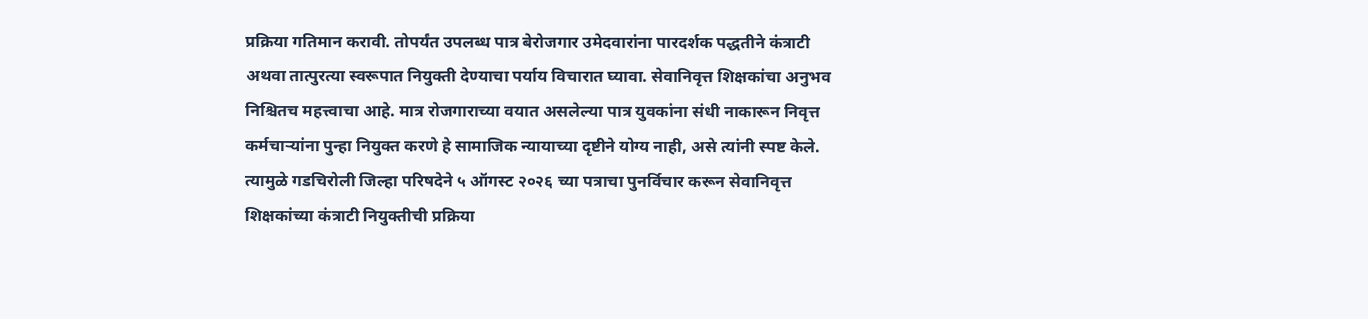प्रक्रिया गतिमान करावी. तोपर्यंत उपलब्ध पात्र बेरोजगार उमेदवारांना पारदर्शक पद्धतीने कंत्राटी अथवा तात्पुरत्या स्वरूपात नियुक्ती देण्याचा पर्याय विचारात घ्यावा. सेवानिवृत्त शिक्षकांचा अनुभव निश्चितच महत्त्वाचा आहे. मात्र रोजगाराच्या वयात असलेल्या पात्र युवकांना संधी नाकारून निवृत्त कर्मचाऱ्यांना पुन्हा नियुक्त करणे हे सामाजिक न्यायाच्या दृष्टीने योग्य नाही, असे त्यांनी स्पष्ट केले.
त्यामुळे गडचिरोली जिल्हा परिषदेने ५ ऑगस्ट २०२६ च्या पत्राचा पुनर्विचार करून सेवानिवृत्त शिक्षकांच्या कंत्राटी नियुक्तीची प्रक्रिया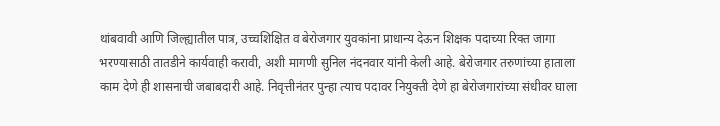थांबवावी आणि जिल्ह्यातील पात्र, उच्चशिक्षित व बेरोजगार युवकांना प्राधान्य देऊन शिक्षक पदाच्या रिक्त जागा भरण्यासाठी तातडीने कार्यवाही करावी, अशी मागणी सुनिल नंदनवार यांनी केली आहे. बेरोजगार तरुणांच्या हाताला काम देणे ही शासनाची जबाबदारी आहे. निवृत्तीनंतर पुन्हा त्याच पदावर नियुक्ती देणे हा बेरोजगारांच्या संधीवर घाला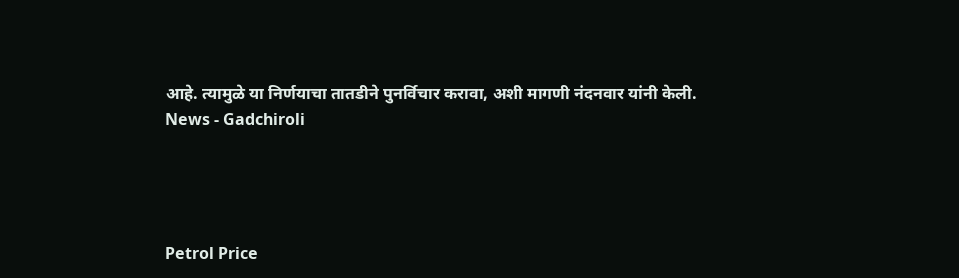आहे. त्यामुळे या निर्णयाचा तातडीने पुनर्विचार करावा, अशी मागणी नंदनवार यांनी केली.
News - Gadchiroli




Petrol Price